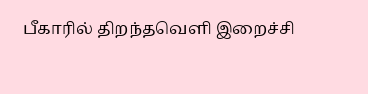பீகாரில் திறந்தவெளி இறைச்சி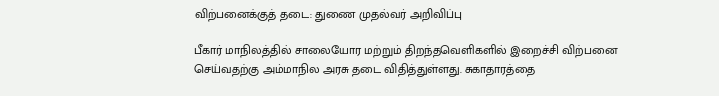விற்பனைக்குத் தடை: துணை முதல்வர் அறிவிப்பு

பீகார் மாநிலத்தில் சாலையோர மற்றும் திறந்தவெளிகளில் இறைச்சி விற்பனை செய்வதற்கு அம்மாநில அரசு தடை விதித்துள்ளது. சுகாதாரத்தை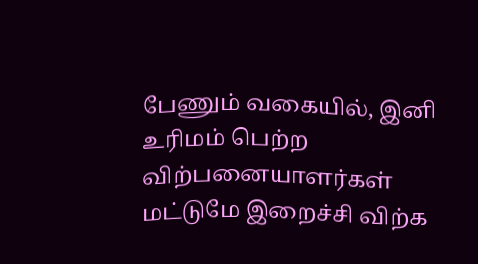பேணும் வகையில், இனி உரிமம் பெற்ற விற்பனையாளர்கள் மட்டுமே இறைச்சி விற்க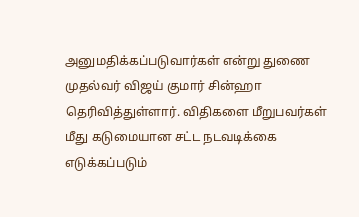அனுமதிக்கப்படுவார்கள் என்று துணை முதல்வர் விஜய் குமார் சின்ஹா தெரிவித்துள்ளார். விதிகளை மீறுபவர்கள் மீது கடுமையான சட்ட நடவடிக்கை எடுக்கப்படும்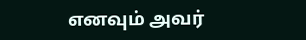எனவும் அவர்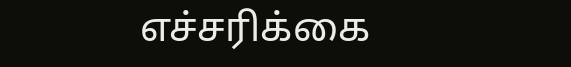எச்சரிக்கை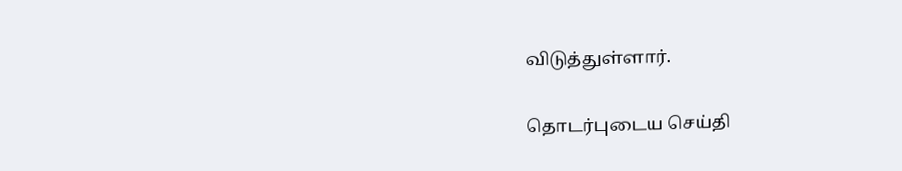விடுத்துள்ளார்.

தொடர்புடைய செய்தி